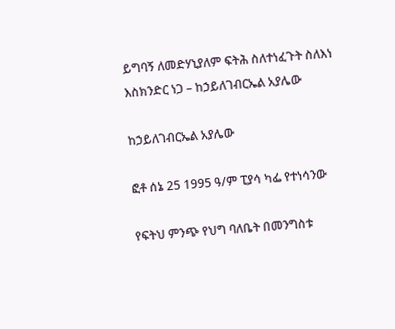ይግባኝ ለመድሃኒያለም ፍትሕ ስለተነፈጉት ስለእነ እስክንድር ነጋ – ከኃይለገብርኤል አያሌው

ከኃይለገብርኤል አያሌው

ፎቶ ሰኔ 25 1995 ዓ/ም ፒያሳ ካፌ የተነሳንው

የፍትህ ምንጭ የህግ ባለቤት በመንግስቱ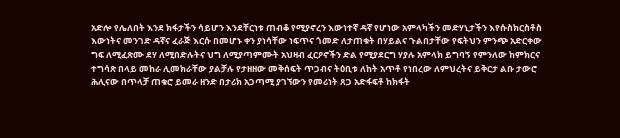አድሎ የሌለበት እንደ ክፋታችን ሳይሆን እንደቸርነቱ ጠብቆ የሚያኖረን እውነተኛ ዳኛ የሆነው አምላካችን መድሃኒታችን እየሱስክርስቶስ እውነትና መንገድ ዳኛና ፈራጅ እርሱ በመሆኑ ቀን ያነሳቸው ነፍጥና ጎመድ ለታጠቁት በሃይልና ጉልበታቸው የፍትህን ምንጭ አድርቀው ግፍ ለሚፈጽሙ ደሃ ለሚበድሉትና ህግ ለሚያጣምሙት አህዛብ ፈርዖኖችን ድል የሚያደርግ ሃያሉ አምላክ ይግባኝ የምንለው ከምክርና ተግሳጽ በላይ መከራ ሊመክራቸው ያልቻሉ የታዘዘው መቅሰፍት ጥጋብና ትዕቢቱ ለከት አጥቶ የነበረው ለምህረትና ይቅርታ ልቡ ታውሮ ሕሊናው በጥላቻ ጠቁሮ ይመራ ዘንድ በታሪክ አጋጣሚ ያገኘውን የመሪነት ጸጋ አድፋፍቶ ከክፋት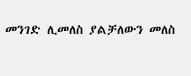መንገድ ሊመለስ ያልቻለውን መለስ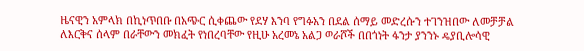ዜናዊን አምላክ በኪነጥበቡ በአጭር ሲቀጨው የደሃ እንባ የግፉአን በደል ሰማይ መድረሱን ተገንዝበው ለመቻቻል ለእርቅና ሰላም በራቸውን መክፈት የነበረባቸው የዚሁ አረመኔ አልጋ ወራሾች በበጎነት ፋንታ ያንንኑ ዴያቢሎሳዊ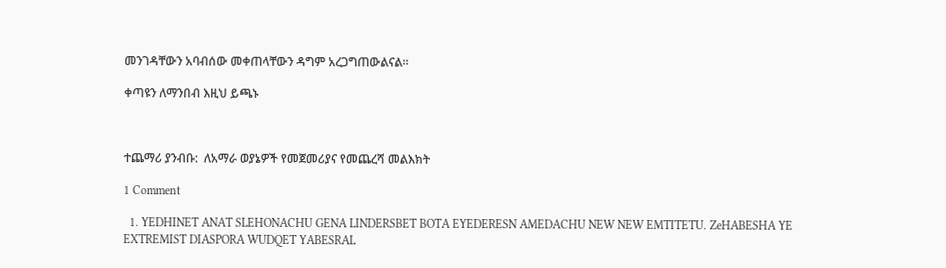መንገዳቸውን አባብሰው መቀጠላቸውን ዳግም አረጋግጠውልናል።

ቀጣዩን ለማንበብ እዚህ ይጫኑ



ተጨማሪ ያንብቡ:  ለአማራ ወያኔዎች የመጀመሪያና የመጨረሻ መልእክት

1 Comment

  1. YEDHINET ANAT SLEHONACHU GENA LINDERSBET BOTA EYEDERESN AMEDACHU NEW NEW EMTITETU. ZeHABESHA YE EXTREMIST DIASPORA WUDQET YABESRAL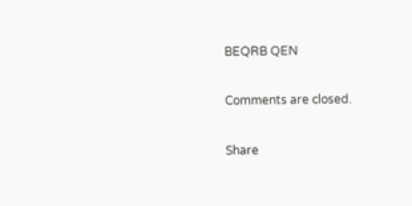BEQRB QEN

Comments are closed.

Share